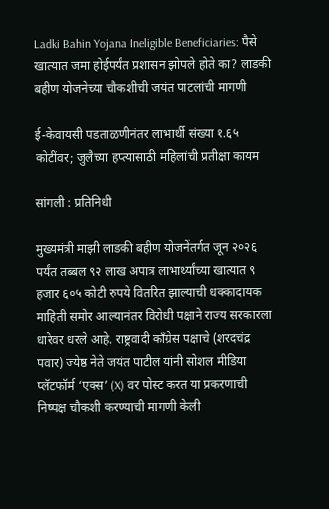Ladki Bahin Yojana Ineligible Beneficiaries: पैसे खात्यात जमा होईपर्यंत प्रशासन झोपले होते का? लाडकी बहीण योजनेच्या चौकशीची जयंत पाटलांची मागणी

ई-केवायसी पडताळणीनंतर लाभार्थी संख्या १.६५ कोटींवर; जुलैच्या हप्त्यासाठी महिलांची प्रतीक्षा कायम

सांगली : प्रतिनिधी

मुख्यमंत्री माझी लाडकी बहीण योजनेंतर्गत जून २०२६ पर्यंत तब्बल ९२ लाख अपात्र लाभार्थ्यांच्या खात्यात ९ हजार ६०५ कोटी रुपये वितरित झाल्याची धक्कादायक माहिती समोर आल्यानंतर विरोधी पक्षाने राज्य सरकारला धारेवर धरले आहे. राष्ट्रवादी काँग्रेस पक्षाचे (शरदचंद्र पवार) ज्येष्ठ नेते जयंत पाटील यांनी सोशल मीडिया प्लॅटफॉर्म ‘एक्स’ (X) वर पोस्ट करत या प्रकरणाची निष्पक्ष चौकशी करण्याची मागणी केली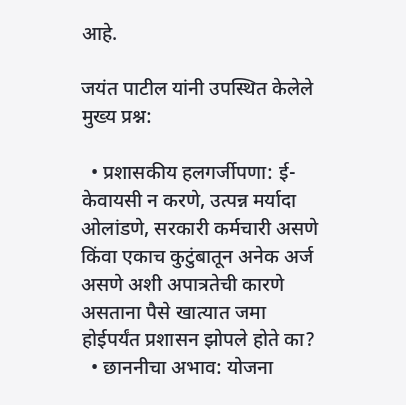आहे.

जयंत पाटील यांनी उपस्थित केलेले मुख्य प्रश्न:

  • प्रशासकीय हलगर्जीपणा: ई-केवायसी न करणे, उत्पन्न मर्यादा ओलांडणे, सरकारी कर्मचारी असणे किंवा एकाच कुटुंबातून अनेक अर्ज असणे अशी अपात्रतेची कारणे असताना पैसे खात्यात जमा होईपर्यंत प्रशासन झोपले होते का?
  • छाननीचा अभाव: योजना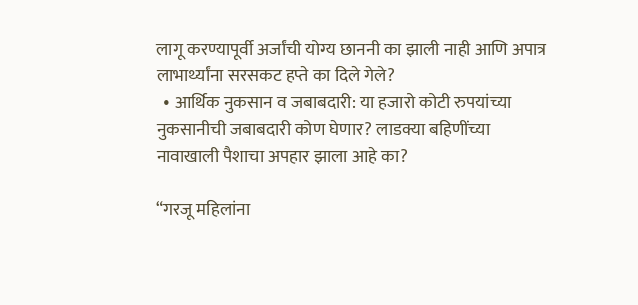लागू करण्यापूर्वी अर्जांची योग्य छाननी का झाली नाही आणि अपात्र लाभार्थ्यांना सरसकट हप्ते का दिले गेले?
  • आर्थिक नुकसान व जबाबदारी: या हजारो कोटी रुपयांच्या नुकसानीची जबाबदारी कोण घेणार? लाडक्या बहिणींच्या नावाखाली पैशाचा अपहार झाला आहे का?

“गरजू महिलांना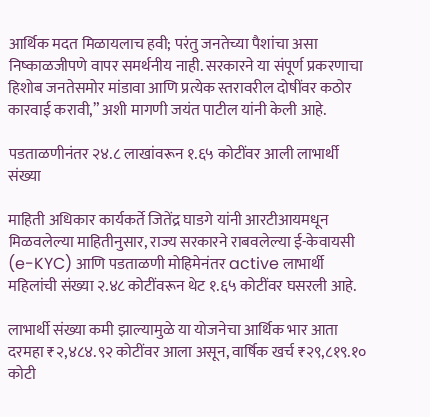आर्थिक मदत मिळायलाच हवी; परंतु जनतेच्या पैशांचा असा निष्काळजीपणे वापर समर्थनीय नाही. सरकारने या संपूर्ण प्रकरणाचा हिशोब जनतेसमोर मांडावा आणि प्रत्येक स्तरावरील दोषींवर कठोर कारवाई करावी,” अशी मागणी जयंत पाटील यांनी केली आहे.

पडताळणीनंतर २४.८ लाखांवरून १.६५ कोटींवर आली लाभार्थी संख्या

माहिती अधिकार कार्यकर्ते जितेंद्र घाडगे यांनी आरटीआयमधून मिळवलेल्या माहितीनुसार, राज्य सरकारने राबवलेल्या ई-केवायसी (e-KYC) आणि पडताळणी मोहिमेनंतर active लाभार्थी महिलांची संख्या २.४८ कोटींवरून थेट १.६५ कोटींवर घसरली आहे.

लाभार्थी संख्या कमी झाल्यामुळे या योजनेचा आर्थिक भार आता दरमहा ₹२,४८४.९२ कोटींवर आला असून, वार्षिक खर्च ₹२९,८१९.१० कोटी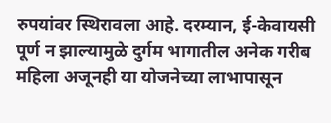रुपयांवर स्थिरावला आहे. दरम्यान, ई-केवायसी पूर्ण न झाल्यामुळे दुर्गम भागातील अनेक गरीब महिला अजूनही या योजनेच्या लाभापासून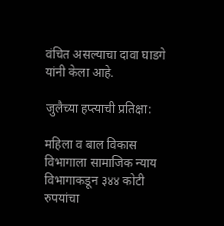वंचित असल्याचा दावा घाडगे यांनी केला आहे.

जुलैच्या हप्त्याची प्रतिक्षा:

महिला व बाल विकास विभागाला सामाजिक न्याय विभागाकडून ३४४ कोटी रुपयांचा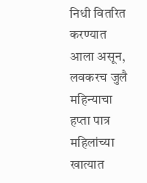निधी वितरित करण्यात आला असून, लवकरच जुलै महिन्याचा हप्ता पात्र महिलांच्या खात्यात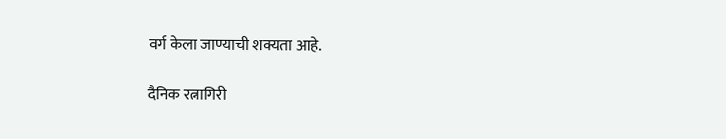वर्ग केला जाण्याची शक्यता आहे.

दैनिक रत्नागिरी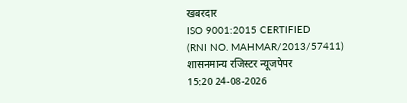खबरदार
ISO 9001:2015 CERTIFIED
(RNI NO. MAHMAR/2013/57411)
शासनमान्य रजिस्टर न्यूजपेपर
15:20 24-08-2026